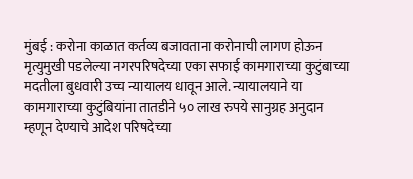मुंबई : करोना काळात कर्तव्य बजावताना करोनाची लागण होऊन मृत्युमुखी पडलेल्या नगरपरिषदेच्या एका सफाई कामगाराच्या कुटुंबाच्या मदतीला बुधवारी उच्च न्यायालय धावून आले. न्यायालयाने या कामगाराच्या कुटुंबियांना तातडीने ५० लाख रुपये सानुग्रह अनुदान म्हणून देण्याचे आदेश परिषदेच्या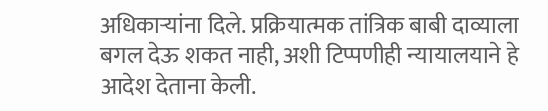अधिकाऱ्यांना दिले. प्रक्रियात्मक तांत्रिक बाबी दाव्याला बगल देऊ शकत नाही, अशी टिप्पणीही न्यायालयाने हे आदेश देताना केली.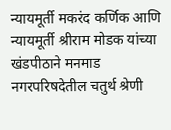न्यायमूर्ती मकरंद कर्णिक आणि न्यायमूर्ती श्रीराम मोडक यांच्या खंडपीठाने मनमाड नगरपरिषदेतील चतुर्थ श्रेणी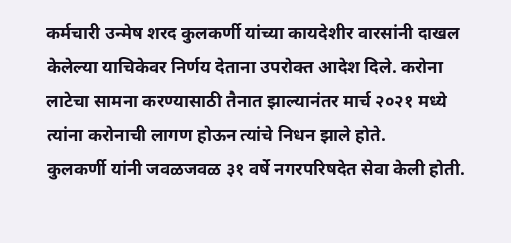कर्मचारी उन्मेष शरद कुलकर्णी यांच्या कायदेशीर वारसांनी दाखल केलेल्या याचिकेवर निर्णय देताना उपरोक्त आदेश दिले. करोना लाटेचा सामना करण्यासाठी तैनात झाल्यानंतर मार्च २०२१ मध्ये त्यांना करोनाची लागण होऊन त्यांचे निधन झाले होते.
कुलकर्णी यांनी जवळजवळ ३१ वर्षे नगरपरिषदेत सेवा केली होती.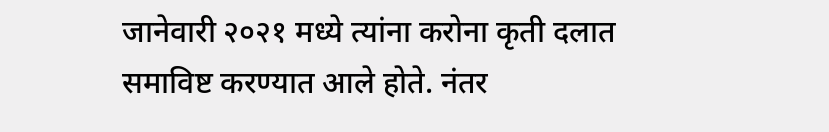जानेवारी २०२१ मध्ये त्यांना करोना कृती दलात समाविष्ट करण्यात आले होते. नंतर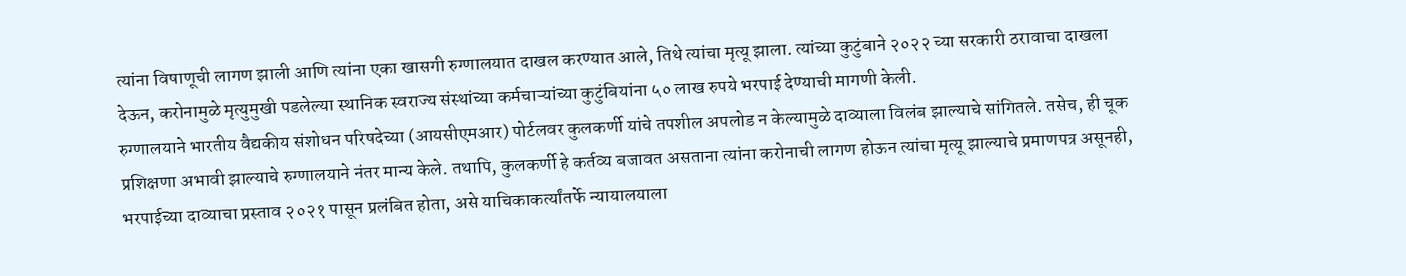त्यांना विषाणूची लागण झाली आणि त्यांना एका खासगी रुग्णालयात दाखल करण्यात आले, तिथे त्यांचा मृत्यू झाला. त्यांच्या कुटुंबाने २०२२ च्या सरकारी ठरावाचा दाखला देऊन, करोनामुळे मृत्युमुखी पडलेल्या स्थानिक स्वराज्य संस्थांच्या कर्मचाऱ्यांच्या कुटुंबियांना ५० लाख रुपये भरपाई देण्याची मागणी केली.
रुग्णालयाने भारतीय वैद्यकीय संशोधन परिषदेच्या (आयसीएमआर) पोर्टलवर कुलकर्णी यांचे तपशील अपलोड न केल्यामुळे दाव्याला विलंब झाल्याचे सांगितले. तसेच, ही चूक प्रशिक्षणा अभावी झाल्याचे रुग्णालयाने नंतर मान्य केले. तथापि, कुलकर्णी हे कर्तव्य बजावत असताना त्यांना करोनाची लागण होऊन त्यांचा मृत्यू झाल्याचे प्रमाणपत्र असूनही, भरपाईच्या दाव्याचा प्रस्ताव २०२१ पासून प्रलंबित होता, असे याचिकाकर्त्यांतर्फे न्यायालयाला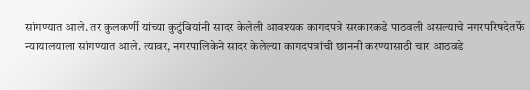सांगण्यात आले. तर कुलकर्णी यांच्या कुटुंबियांनी सादर केलेली आवश्यक कागदपत्रे सरकारकडे पाठवली असल्याचे नगरपरिषदेतर्फे न्यायालयाला सांगण्यात आले. त्यावर, नगरपालिकेने सादर केलेल्या कागदपत्रांची छाननी करण्यासाठी चार आठवडे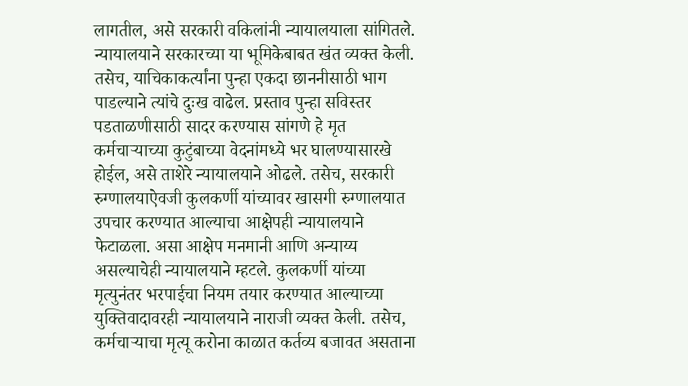लागतील, असे सरकारी वकिलांनी न्यायालयाला सांगितले.
न्यायालयाने सरकारच्या या भूमिकेबाबत खंत व्यक्त केली. तसेच, याचिकाकर्त्यांना पुन्हा एकदा छाननीसाठी भाग पाडल्याने त्यांचे दुःख वाढेल. प्रस्ताव पुन्हा सविस्तर पडताळणीसाठी सादर करण्यास सांगणे हे मृत कर्मचाऱ्याच्या कुटुंबाच्या वेदनांमध्ये भर घालण्यासारखे होईल, असे ताशेरे न्यायालयाने ओढले. तसेच, सरकारी रुग्णालयाऐवजी कुलकर्णी यांच्यावर खासगी रुग्णालयात उपचार करण्यात आल्याचा आक्षेपही न्यायालयाने फेटाळला. असा आक्षेप मनमानी आणि अन्याय्य असल्याचेही न्यायालयाने म्हटले. कुलकर्णी यांच्या मृत्युनंतर भरपाईचा नियम तयार करण्यात आल्याच्या युक्तिवादावरही न्यायालयाने नाराजी व्यक्त केली. तसेच, कर्मचाऱ्याचा मृत्यू करोना काळात कर्तव्य बजावत असताना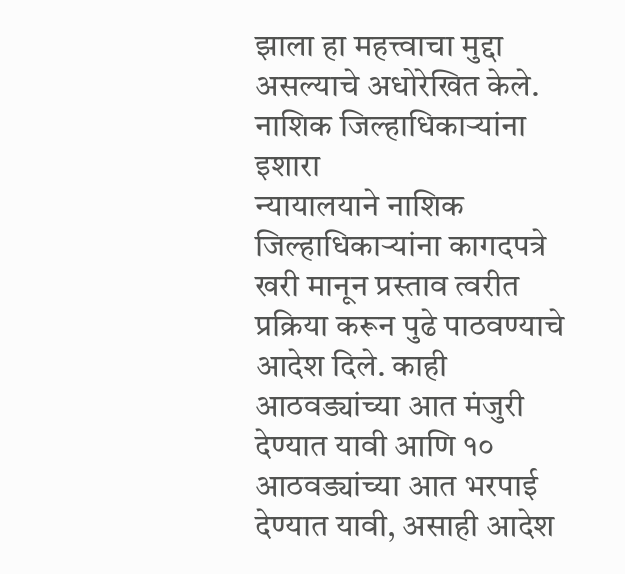झाला हा महत्त्वाचा मुद्दा असल्याचे अधोरेखित केले.
नाशिक जिल्हाधिकाऱ्यांना इशारा
न्यायालयाने नाशिक जिल्हाधिकाऱ्यांना कागदपत्रे खरी मानून प्रस्ताव त्वरीत प्रक्रिया करून पुढे पाठवण्याचे आदेश दिले. काही आठवड्यांच्या आत मंजुरी देण्यात यावी आणि १० आठवड्यांच्या आत भरपाई देण्यात यावी, असाही आदेश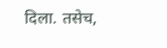दिला. तसेच,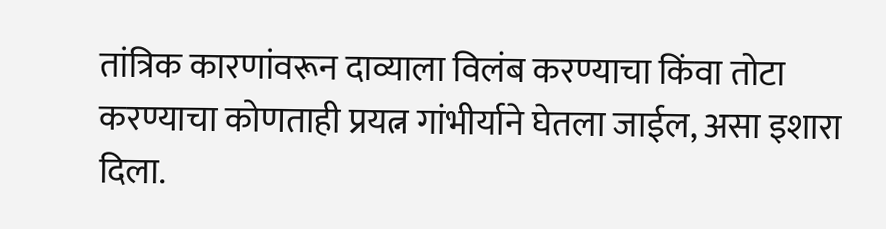तांत्रिक कारणांवरून दाव्याला विलंब करण्याचा किंवा तोटा करण्याचा कोणताही प्रयत्न गांभीर्याने घेतला जाईल, असा इशारा दिला.